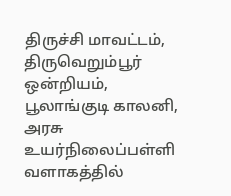திருச்சி மாவட்டம், திருவெறும்பூர் ஒன்றியம், பூலாங்குடி காலனி, அரசு உயர்நிலைப்பள்ளி வளாகத்தில்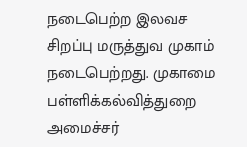நடைபெற்ற இலவச சிறப்பு மருத்துவ முகாம் நடைபெற்றது. முகாமை பள்ளிக்கல்வித்துறை அமைச்சர்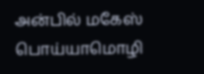அன்பில் மகேஸ் பொய்யாமொழி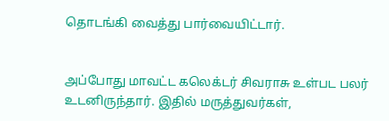தொடங்கி வைத்து பார்வையிட்டார்.


அப்போது மாவட்ட கலெக்டர் சிவராசு உள்பட பலர் உடனிருந்தார். இதில் மருத்துவர்கள்,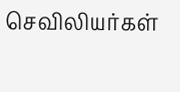செவிலியர்கள்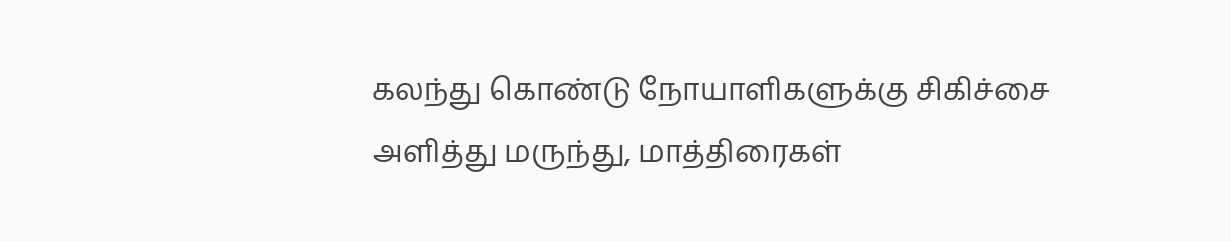கலந்து கொண்டு நோயாளிகளுக்கு சிகிச்சை அளித்து மருந்து, மாத்திரைகள்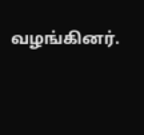வழங்கினர்.